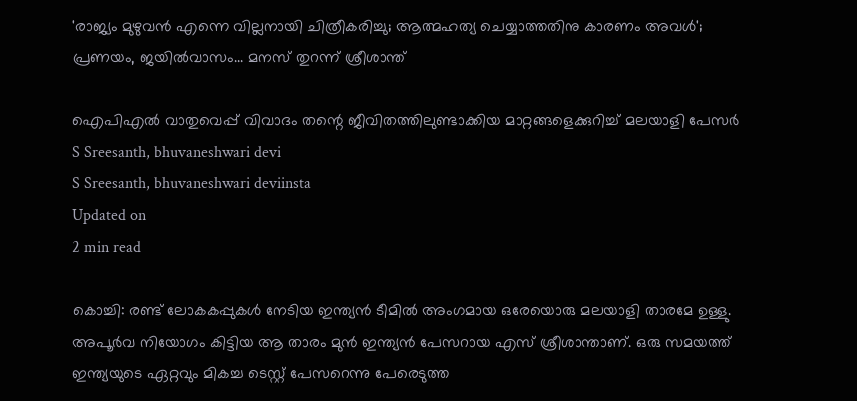'രാജ്യം മുഴുവൻ എന്നെ വില്ലനായി ചിത്രീകരിച്ചു; ആത്മഹത്യ ചെയ്യാത്തതിനു കാരണം അവൾ'; പ്രണയം, ജയിൽവാസം... മനസ് തുറന്ന് ശ്രീശാന്ത്

ഐപിഎൽ വാതുവെപ്പ് വിവാദം തന്റെ ജീവിതത്തിലുണ്ടാക്കിയ മാറ്റങ്ങളെക്കുറിച്ച് മലയാളി പേസർ
S Sreesanth, bhuvaneshwari devi
S Sreesanth, bhuvaneshwari deviinsta
Updated on
2 min read

കൊച്ചി: രണ്ട് ലോകകപ്പുകൾ നേടിയ ഇന്ത്യൻ ടീമിൽ അംഗമായ ഒരേയൊരു മലയാളി താരമേ ഉള്ളു. അപൂർവ നിയോഗം കിട്ടിയ ആ താരം മുൻ ഇന്ത്യൻ പേസറായ എസ് ശ്രീശാന്താണ്. ഒരു സമയത്ത് ഇന്ത്യയുടെ ഏറ്റവും മികച്ച ടെസ്റ്റ് പേസറെന്നു പേരെടുത്ത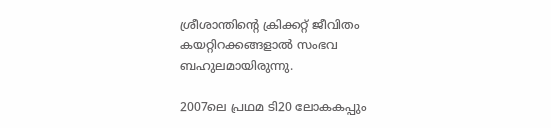ശ്രീശാന്തിന്റെ ക്രിക്കറ്റ് ജീവിതം കയറ്റിറക്കങ്ങളാൽ സംഭവ ബഹുലമായിരുന്നു.

2007ലെ പ്രഥമ ടി20 ലോകകപ്പും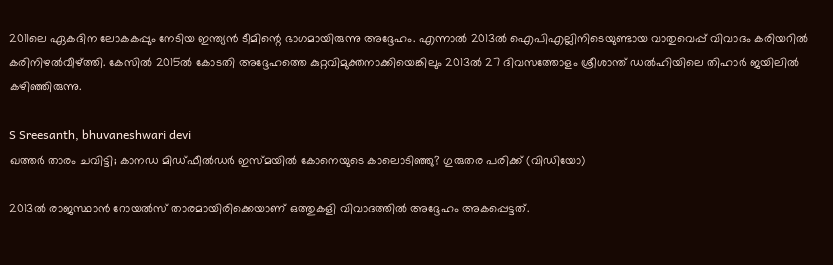2011ലെ ഏകദിന ലോകകപ്പും നേടിയ ഇന്ത്യൻ ടീമിന്റെ ഭാഗമായിരുന്നു അദ്ദേഹം. എന്നാൽ 2013ൽ ഐപിഎല്ലിനിടെയുണ്ടായ വാതുവെപ്പ് വിവാദം കരിയറിൽ കരിനിഴൽവീഴ്ത്തി. കേസിൽ 2015ൽ കോടതി അദ്ദേഹത്തെ കുറ്റവിമുക്തനാക്കിയെങ്കിലും 2013ൽ 27 ദിവസത്തോളം ശ്രീശാന്ത് ഡൽഹിയിലെ തിഹാർ ജയിലിൽ കഴിഞ്ഞിരുന്നു.

S Sreesanth, bhuvaneshwari devi
ഖത്തർ താരം ചവിട്ടി; കാനഡ മിഡ്ഫീൽഡർ ഇസ്മയിൽ കോനെയുടെ കാലൊടിഞ്ഞു? ഗുരുതര പരിക്ക് (വിഡിയോ)

2013ൽ രാജസ്ഥാൻ റോയൽസ് താരമായിരിക്കെയാണ് ഒത്തുകളി വിവാദത്തിൽ അദ്ദേഹം അകപ്പെട്ടത്.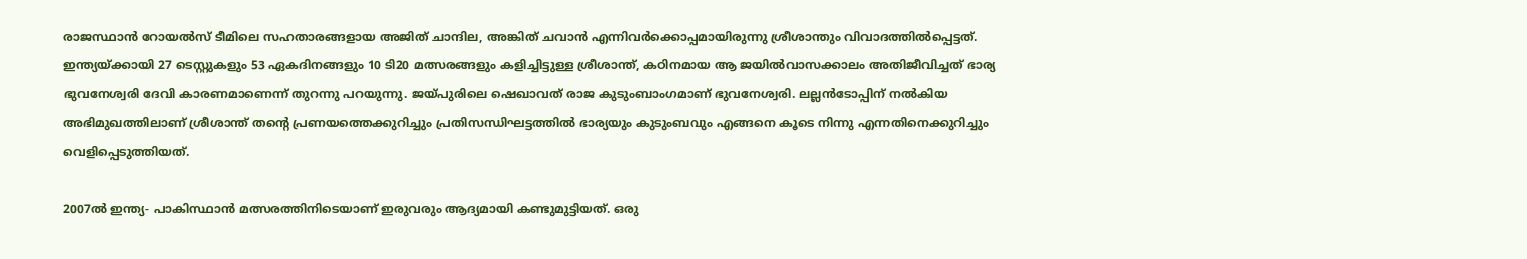രാജസ്ഥാൻ റോയൽസ് ടീമിലെ സഹതാരങ്ങളായ അജിത് ചാന്ദില, അങ്കിത് ചവാൻ എന്നിവർക്കൊപ്പമായിരുന്നു ശ്രീശാന്തും വിവാദത്തിൽപ്പെട്ടത്. ഇന്ത്യയ്ക്കായി 27 ടെസ്റ്റുകളും 53 ഏകദിനങ്ങളും 10 ടി20 മത്സരങ്ങളും കളിച്ചിട്ടുള്ള ശ്രീശാന്ത്, കഠിനമായ ആ ജയിൽവാസക്കാലം അതിജീവിച്ചത് ഭാര്യ ഭുവനേശ്വരി ദേവി കാരണമാണെന്ന് തുറന്നു പറയുന്നു. ജയ്പുരിലെ ഷെഖാവത് രാജ കുടുംബാംഗമാണ് ഭുവനേശ്വരി. ലല്ലൻടോപ്പിന് നൽകിയ അഭിമുഖത്തിലാണ് ശ്രീശാന്ത് തന്റെ പ്രണയത്തെക്കുറിച്ചും പ്രതിസന്ധിഘട്ടത്തിൽ ഭാര്യയും കുടുംബവും എങ്ങനെ കൂടെ നിന്നു എന്നതിനെക്കുറിച്ചും വെളിപ്പെടുത്തിയത്.

2007ൽ ഇന്ത്യ- പാകിസ്ഥാൻ മത്സരത്തിനിടെയാണ് ഇരുവരും ആദ്യമായി കണ്ടുമുട്ടിയത്. ഒരു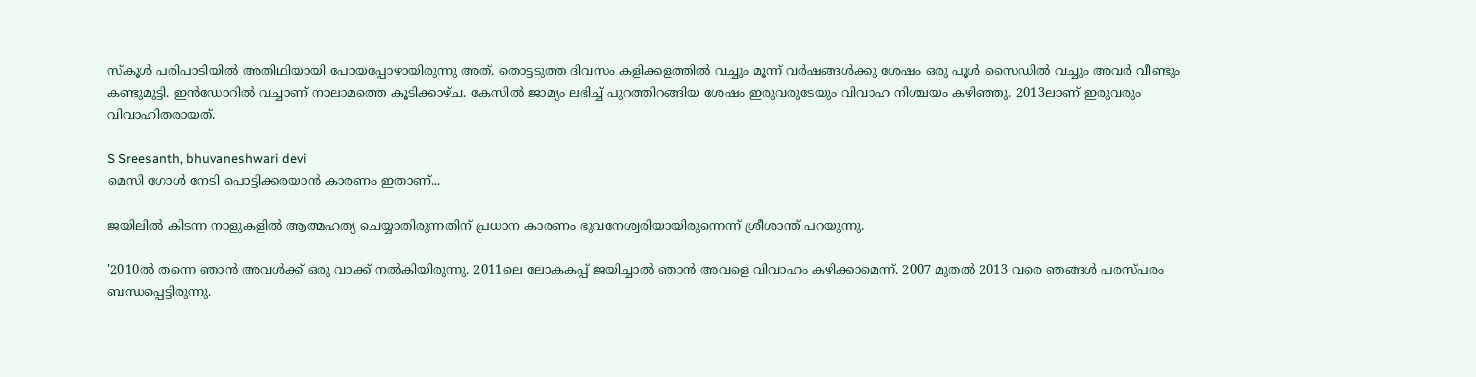സ്‌കൂൾ പരിപാടിയിൽ അതിഥിയായി പോയപ്പോഴായിരുന്നു അത്. തൊട്ടടുത്ത ദിവസം കളിക്കളത്തിൽ വച്ചും മൂന്ന് വർഷങ്ങൾക്കു ശേഷം ഒരു പൂൾ സൈഡിൽ വച്ചും അവർ വീണ്ടും കണ്ടുമുട്ടി. ഇൻഡോറിൽ വച്ചാണ് നാലാമത്തെ കൂടിക്കാഴ്ച. കേസിൽ ജാമ്യം ലഭിച്ച് പുറത്തിറങ്ങിയ ശേഷം ഇരുവരുടേയും വിവാഹ നിശ്ചയം കഴിഞ്ഞു. 2013ലാണ് ഇരുവരും വിവാഹിതരായത്.

S Sreesanth, bhuvaneshwari devi
മെസി ഗോൾ നേടി പൊട്ടിക്കരയാൻ കാരണം ഇതാണ്...

ജയിലിൽ കിടന്ന നാളുകളിൽ ആത്മഹത്യ ചെയ്യാതിരുന്നതിന് പ്രധാന കാരണം ഭുവനേശ്വരിയായിരുന്നെന്ന് ശ്രീശാന്ത് പറയുന്നു.

'2010ൽ തന്നെ ഞാൻ അവൾക്ക് ഒരു വാക്ക് നൽകിയിരുന്നു. 2011ലെ ലോകകപ്പ് ജയിച്ചാൽ ഞാൻ അവളെ വിവാഹം കഴിക്കാമെന്ന്. 2007 മുതൽ 2013 വരെ ഞങ്ങൾ പരസ്പരം ബന്ധപ്പെട്ടിരുന്നു.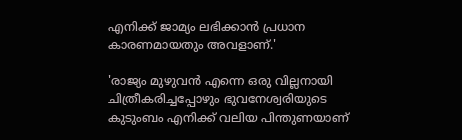എനിക്ക് ജാമ്യം ലഭിക്കാൻ പ്രധാന കാരണമായതും അവളാണ്.'

'രാജ്യം മുഴുവൻ എന്നെ ഒരു വില്ലനായി ചിത്രീകരിച്ചപ്പോഴും ഭുവനേശ്വരിയുടെ കുടുംബം എനിക്ക് വലിയ പിന്തുണയാണ്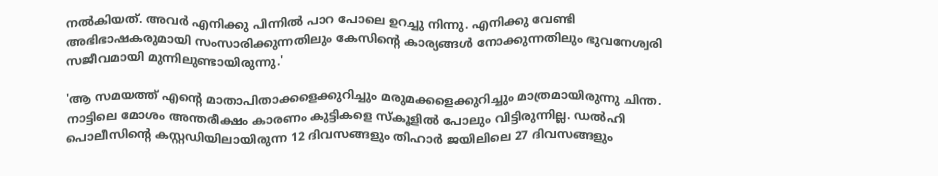നൽകിയത്. അവർ എനിക്കു പിന്നിൽ പാറ പോലെ ഉറച്ചു നിന്നു. എനിക്കു വേണ്ടി അഭിഭാഷകരുമായി സംസാരിക്കുന്നതിലും കേസിന്റെ കാര്യങ്ങൾ നോക്കുന്നതിലും ഭുവനേശ്വരി സജീവമായി മുന്നിലുണ്ടായിരുന്നു.'

'ആ സമയത്ത് എന്റെ മാതാപിതാക്കളെക്കുറിച്ചും മരുമക്കളെക്കുറിച്ചും മാത്രമായിരുന്നു ചിന്ത. നാട്ടിലെ മോശം അന്തരീക്ഷം കാരണം കുട്ടികളെ സ്കൂളിൽ പോലും വിട്ടിരുന്നില്ല. ഡൽഹി പൊലീസിന്റെ കസ്റ്റഡിയിലായിരുന്ന 12 ദിവസങ്ങളും തിഹാർ ജയിലിലെ 27 ദിവസങ്ങളും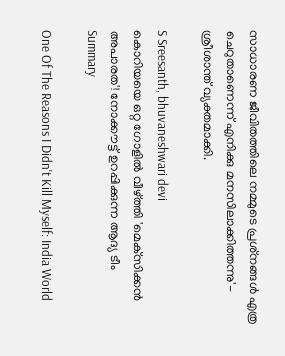സാധാരണ ജീവിതത്തിലെ നമ്മുടെ പ്രശ്‌നങ്ങൾ എത്ര ചെറുതാണെന്ന് എനിക്കു മനസിലാക്കിത്തന്നു'- ശ്രീശാന്ത് വ്യക്തമാക്കി.

S Sreesanth, bhuvaneshwari devi
കൊറിയയെ ഒറ്റ ഗോളില്‍ വീഴ്ത്തി 'മെക്‌സിക്കന്‍ അപാരത'! നോക്കൗട്ട് ഉറപ്പിക്കുന്ന ആദ്യ ടീം
Summary

One Of The Reasons I Didn't Kill Myself: India World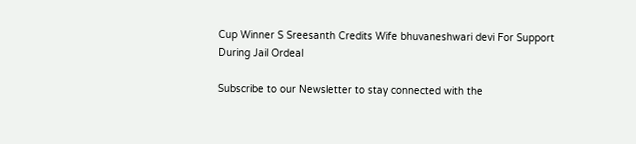Cup Winner S Sreesanth Credits Wife bhuvaneshwari devi For Support During Jail Ordeal

Subscribe to our Newsletter to stay connected with the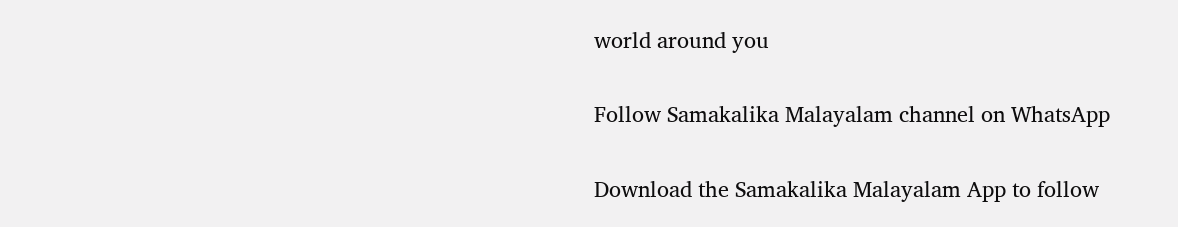world around you

Follow Samakalika Malayalam channel on WhatsApp

Download the Samakalika Malayalam App to follow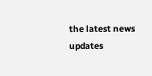the latest news updates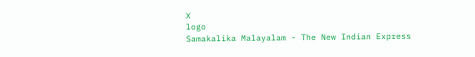X
logo
Samakalika Malayalam - The New Indian Express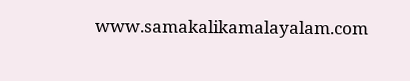www.samakalikamalayalam.com